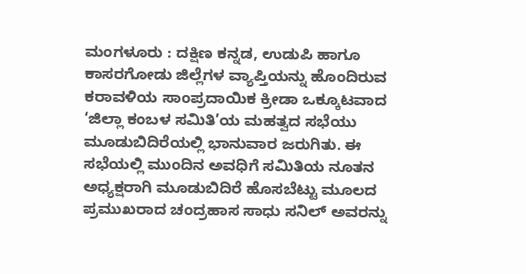ಮಂಗಳೂರು : ದಕ್ಷಿಣ ಕನ್ನಡ, ಉಡುಪಿ ಹಾಗೂ ಕಾಸರಗೋಡು ಜಿಲ್ಲೆಗಳ ವ್ಯಾಪ್ತಿಯನ್ನು ಹೊಂದಿರುವ ಕರಾವಳಿಯ ಸಾಂಪ್ರದಾಯಿಕ ಕ್ರೀಡಾ ಒಕ್ಕೂಟವಾದ ‘ಜಿಲ್ಲಾ ಕಂಬಳ ಸಮಿತಿ’ಯ ಮಹತ್ವದ ಸಭೆಯು ಮೂಡುಬಿದಿರೆಯಲ್ಲಿ ಭಾನುವಾರ ಜರುಗಿತು. ಈ ಸಭೆಯಲ್ಲಿ ಮುಂದಿನ ಅವಧಿಗೆ ಸಮಿತಿಯ ನೂತನ ಅಧ್ಯಕ್ಷರಾಗಿ ಮೂಡುಬಿದಿರೆ ಹೊಸಬೆಟ್ಟು ಮೂಲದ ಪ್ರಮುಖರಾದ ಚಂದ್ರಹಾಸ ಸಾಧು ಸನಿಲ್ ಅವರನ್ನು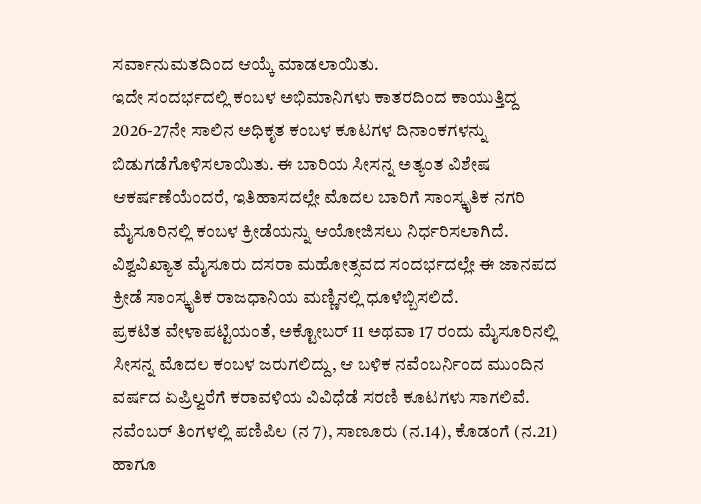ಸರ್ವಾನುಮತದಿಂದ ಆಯ್ಕೆ ಮಾಡಲಾಯಿತು.
ಇದೇ ಸಂದರ್ಭದಲ್ಲಿ ಕಂಬಳ ಅಭಿಮಾನಿಗಳು ಕಾತರದಿಂದ ಕಾಯುತ್ತಿದ್ದ 2026-27ನೇ ಸಾಲಿನ ಅಧಿಕೃತ ಕಂಬಳ ಕೂಟಗಳ ದಿನಾಂಕಗಳನ್ನು ಬಿಡುಗಡೆಗೊಳಿಸಲಾಯಿತು. ಈ ಬಾರಿಯ ಸೀಸನ್ನ ಅತ್ಯಂತ ವಿಶೇಷ ಆಕರ್ಷಣೆಯೆಂದರೆ, ಇತಿಹಾಸದಲ್ಲೇ ಮೊದಲ ಬಾರಿಗೆ ಸಾಂಸ್ಕೃತಿಕ ನಗರಿ ಮೈಸೂರಿನಲ್ಲಿ ಕಂಬಳ ಕ್ರೀಡೆಯನ್ನು ಆಯೋಜಿಸಲು ನಿರ್ಧರಿಸಲಾಗಿದೆ. ವಿಶ್ವವಿಖ್ಯಾತ ಮೈಸೂರು ದಸರಾ ಮಹೋತ್ಸವದ ಸಂದರ್ಭದಲ್ಲೇ ಈ ಜಾನಪದ ಕ್ರೀಡೆ ಸಾಂಸ್ಕೃತಿಕ ರಾಜಧಾನಿಯ ಮಣ್ಣಿನಲ್ಲಿ ಧೂಳೆಬ್ಬಿಸಲಿದೆ.
ಪ್ರಕಟಿತ ವೇಳಾಪಟ್ಟಿಯಂತೆ, ಅಕ್ಟೋಬರ್ 11 ಅಥವಾ 17 ರಂದು ಮೈಸೂರಿನಲ್ಲಿ ಸೀಸನ್ನ ಮೊದಲ ಕಂಬಳ ಜರುಗಲಿದ್ದು, ಆ ಬಳಿಕ ನವೆಂಬರ್ನಿಂದ ಮುಂದಿನ ವರ್ಷದ ಏಪ್ರಿಲ್ವರೆಗೆ ಕರಾವಳಿಯ ವಿವಿಧೆಡೆ ಸರಣಿ ಕೂಟಗಳು ಸಾಗಲಿವೆ. ನವೆಂಬರ್ ತಿಂಗಳಲ್ಲಿ ಪಣಿಪಿಲ (ನ 7), ಸಾಣೂರು (ನ.14), ಕೊಡಂಗೆ (ನ.21) ಹಾಗೂ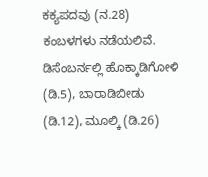ಕಕ್ಯಪದವು (ನ.28) ಕಂಬಳಗಳು ನಡೆಯಲಿವೆ. ಡಿಸೆಂಬರ್ನಲ್ಲಿ ಹೊಕ್ಕಾಡಿಗೋಳಿ (ಡಿ.5), ಬಾರಾಡಿಬೀಡು (ಡಿ.12), ಮೂಲ್ಕಿ (ಡಿ.26)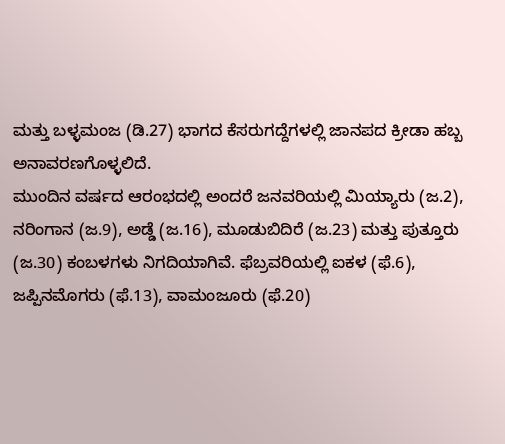ಮತ್ತು ಬಳ್ಳಮಂಜ (ಡಿ.27) ಭಾಗದ ಕೆಸರುಗದ್ದೆಗಳಲ್ಲಿ ಜಾನಪದ ಕ್ರೀಡಾ ಹಬ್ಬ ಅನಾವರಣಗೊಳ್ಳಲಿದೆ.
ಮುಂದಿನ ವರ್ಷದ ಆರಂಭದಲ್ಲಿ ಅಂದರೆ ಜನವರಿಯಲ್ಲಿ ಮಿಯ್ಯಾರು (ಜ.2), ನರಿಂಗಾನ (ಜ.9), ಅಡ್ಡೆ (ಜ.16), ಮೂಡುಬಿದಿರೆ (ಜ.23) ಮತ್ತು ಪುತ್ತೂರು (ಜ.30) ಕಂಬಳಗಳು ನಿಗದಿಯಾಗಿವೆ. ಫೆಬ್ರವರಿಯಲ್ಲಿ ಐಕಳ (ಫೆ.6), ಜಪ್ಪಿನಮೊಗರು (ಫೆ.13), ವಾಮಂಜೂರು (ಫೆ.20)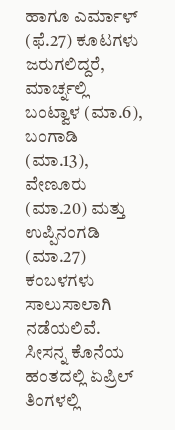ಹಾಗೂ ಎರ್ಮಾಳ್ (ಫೆ.27) ಕೂಟಗಳು ಜರುಗಲಿದ್ದರೆ, ಮಾರ್ಚ್ನಲ್ಲಿ ಬಂಟ್ವಾಳ (ಮಾ.6), ಬಂಗಾಡಿ (ಮಾ.13), ವೇಣೂರು (ಮಾ.20) ಮತ್ತು ಉಪ್ಪಿನಂಗಡಿ (ಮಾ.27) ಕಂಬಳಗಳು ಸಾಲುಸಾಲಾಗಿ ನಡೆಯಲಿವೆ. ಸೀಸನ್ನ ಕೊನೆಯ ಹಂತದಲ್ಲಿ ಏಪ್ರಿಲ್ ತಿಂಗಳಲ್ಲಿ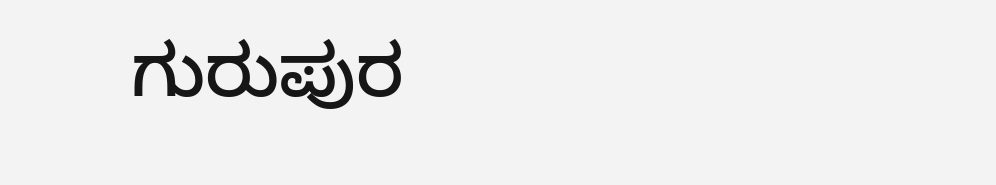ಗುರುಪುರ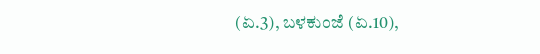(ಏ.3), ಬಳಕುಂಜೆ (ಏ.10),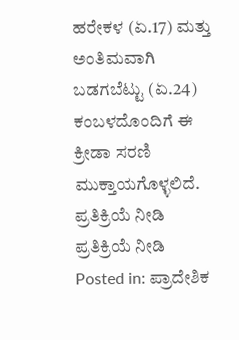ಹರೇಕಳ (ಏ.17) ಮತ್ತು ಅಂತಿಮವಾಗಿ ಬಡಗಬೆಟ್ಟು (ಏ.24) ಕಂಬಳದೊಂದಿಗೆ ಈ ಕ್ರೀಡಾ ಸರಣಿ ಮುಕ್ತಾಯಗೊಳ್ಳಲಿದೆ.
ಪ್ರತಿಕ್ರಿಯೆ ನೀಡಿ
ಪ್ರತಿಕ್ರಿಯೆ ನೀಡಿ
Posted in: ಪ್ರಾದೇಶಿಕ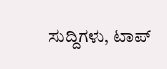ಸುದ್ದಿಗಳು, ಟಾಪ್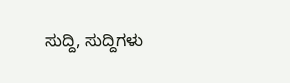ಸುದ್ದಿ, ಸುದ್ದಿಗಳು